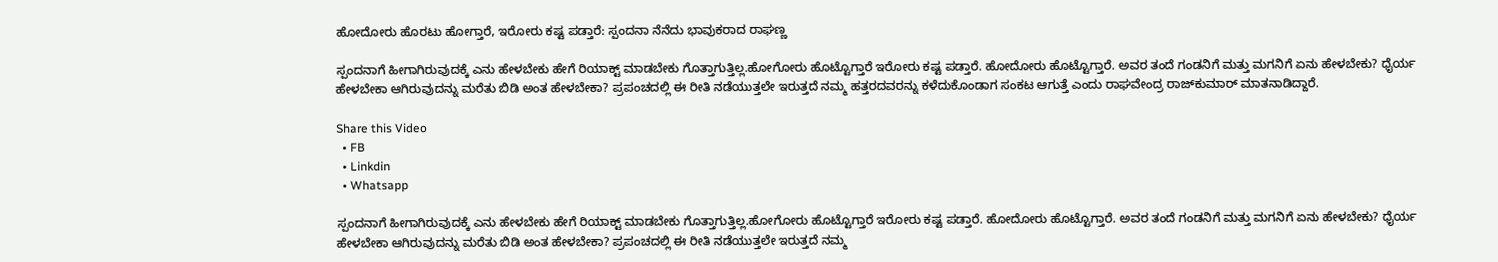ಹೋದೋರು ಹೊರಟು ಹೋಗ್ತಾರೆ, ಇರೋರು ಕಷ್ಟ ಪಡ್ತಾರೆ: ಸ್ಪಂದನಾ ನೆನೆದು ಭಾವುಕರಾದ ರಾಘಣ್ಣ

ಸ್ಪಂದನಾಗೆ ಹೀಗಾಗಿರುವುದಕ್ಕೆ ಎನು ಹೇಳಬೇಕು ಹೇಗೆ ರಿಯಾಕ್ಟ್ ಮಾಡಬೇಕು ಗೊತ್ತಾಗುತ್ತಿಲ್ಲ.ಹೋಗೋರು ಹೊಟ್ಟೊಗ್ತಾರೆ ಇರೋರು ಕಷ್ಟ ಪಡ್ತಾರೆ. ಹೋದೋರು ಹೊಟ್ಟೊಗ್ತಾರೆ. ಅವರ ತಂದೆ ಗಂಡನಿಗೆ ಮತ್ತು ಮಗನಿಗೆ ಏನು ಹೇಳಬೇಕು? ಧೈರ್ಯ ಹೇಳಬೇಕಾ ಆಗಿರುವುದನ್ನು ಮರೆತು ಬಿಡಿ ಅಂತ ಹೇಳಬೇಕಾ? ಪ್ರಪಂಚದಲ್ಲಿ ಈ ರೀತಿ ನಡೆಯುತ್ತಲೇ ಇರುತ್ತದೆ ನಮ್ಮ ಹತ್ತರದವರನ್ನು ಕಳೆದುಕೊಂಡಾಗ ಸಂಕಟ ಆಗುತ್ತೆ ಎಂದು ರಾಘವೇಂದ್ರ ರಾಜ್‌ಕುಮಾರ್ ಮಾತನಾಡಿದ್ದಾರೆ.

Share this Video
  • FB
  • Linkdin
  • Whatsapp

ಸ್ಪಂದನಾಗೆ ಹೀಗಾಗಿರುವುದಕ್ಕೆ ಎನು ಹೇಳಬೇಕು ಹೇಗೆ ರಿಯಾಕ್ಟ್ ಮಾಡಬೇಕು ಗೊತ್ತಾಗುತ್ತಿಲ್ಲ.ಹೋಗೋರು ಹೊಟ್ಟೊಗ್ತಾರೆ ಇರೋರು ಕಷ್ಟ ಪಡ್ತಾರೆ. ಹೋದೋರು ಹೊಟ್ಟೊಗ್ತಾರೆ. ಅವರ ತಂದೆ ಗಂಡನಿಗೆ ಮತ್ತು ಮಗನಿಗೆ ಏನು ಹೇಳಬೇಕು? ಧೈರ್ಯ ಹೇಳಬೇಕಾ ಆಗಿರುವುದನ್ನು ಮರೆತು ಬಿಡಿ ಅಂತ ಹೇಳಬೇಕಾ? ಪ್ರಪಂಚದಲ್ಲಿ ಈ ರೀತಿ ನಡೆಯುತ್ತಲೇ ಇರುತ್ತದೆ ನಮ್ಮ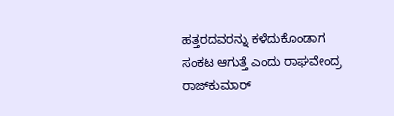ಹತ್ತರದವರನ್ನು ಕಳೆದುಕೊಂಡಾಗ ಸಂಕಟ ಆಗುತ್ತೆ ಎಂದು ರಾಘವೇಂದ್ರ ರಾಜ್‌ಕುಮಾರ್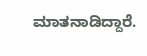ಮಾತನಾಡಿದ್ದಾರೆ.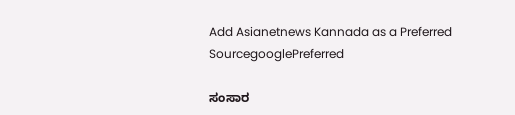Add Asianetnews Kannada as a Preferred SourcegooglePreferred

ಸಂಸಾರ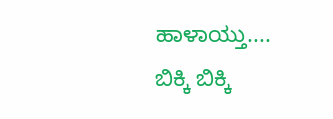ಹಾಳಾಯ್ತು.... ಬಿಕ್ಕಿ ಬಿಕ್ಕಿ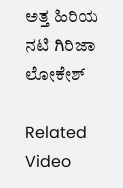ಅತ್ತ ಹಿರಿಯ ನಟಿ ಗಿರಿಜಾ ಲೋಕೇಶ್

Related Video